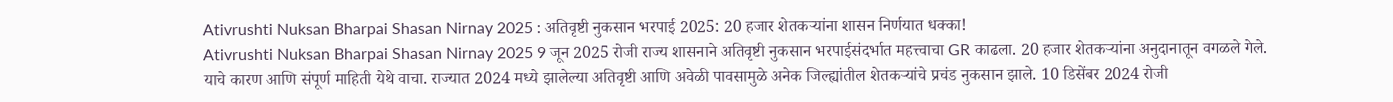Ativrushti Nuksan Bharpai Shasan Nirnay 2025 : अतिवृष्टी नुकसान भरपाई 2025: 20 हजार शेतकऱ्यांना शासन निर्णयात धक्का!
Ativrushti Nuksan Bharpai Shasan Nirnay 2025 9 जून 2025 रोजी राज्य शासनाने अतिवृष्टी नुकसान भरपाईसंदर्भात महत्त्वाचा GR काढला. 20 हजार शेतकऱ्यांना अनुदानातून वगळले गेले. याचे कारण आणि संपूर्ण माहिती येथे वाचा. राज्यात 2024 मध्ये झालेल्या अतिवृष्टी आणि अवेळी पावसामुळे अनेक जिल्ह्यांतील शेतकऱ्यांचे प्रचंड नुकसान झाले. 10 डिसेंबर 2024 रोजी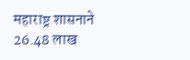महाराष्ट्र शासनाने 26.48 लाख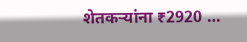शेतकऱ्यांना ₹2920 …